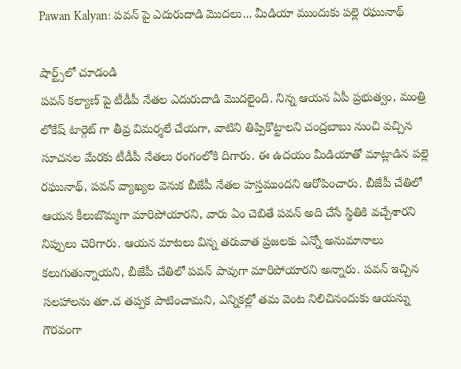Pawan Kalyan: పవన్ పై ఎదురుదాడి మొదలు... మీడియా ముందుకు పల్లె రఘునాథ్

షార్ట్స్‌లో చూడండి
పవన్ కల్యాణ్ పై టీడీపీ నేతల ఎదురుదాడి మొదలైంది. నిన్న ఆయన ఏపీ ప్రభుత్వం, మంత్రి లోకేష్ టార్గెట్ గా తీవ్ర విమర్శలే చేయగా, వాటిని తిప్పికొట్టాలని చంద్రబాబు నుంచి వచ్చిన సూచనల మేరకు టీడీపీ నేతలు రంగంలోకి దిగారు. ఈ ఉదయం మీడియాతో మాట్లాడిన పల్లె రఘునాథ్, పవన్ వ్యాఖ్యల వెనుక బీజేపీ నేతల హస్తముందని ఆరోపించారు. బీజేపీ చేతిలో ఆయన కీలుబొమ్మగా మారిపోయారని, వారు ఏం చెబితే పవన్ అది చేసే స్థితికి వచ్చేశారని నిప్పులు చెరిగారు. ఆయన మాటలు విన్న తరువాత ప్రజలకు ఎన్నో అనుమానాలు కలుగుతున్నాయని, బీజేపీ చేతిలో పవన్ పావుగా మారిపోయారని అన్నారు. పవన్ ఇచ్చిన సలహాలను తూ.చ తప్పక పాటించామని, ఎన్నికల్లో తమ వెంట నిలిచినందుకు ఆయన్ను గౌరవంగా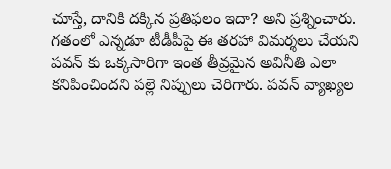చూస్తే, దానికి దక్కిన ప్రతిఫలం ఇదా? అని ప్రశ్నించారు. గతంలో ఎన్నడూ టీడీపీపై ఈ తరహా విమర్శలు చేయని పవన్ కు ఒక్కసారిగా ఇంత తీవ్రమైన అవినీతి ఎలా కనిపించిందని పల్లె నిప్పులు చెరిగారు. పవన్ వ్యాఖ్యల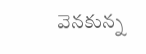వెనకున్న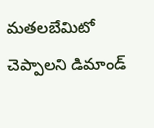మతలబేమిటో చెప్పాలని డిమాండ్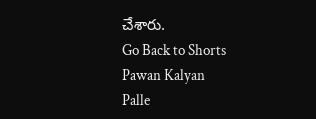చేశారు.
Go Back to Shorts
Pawan Kalyan
Palle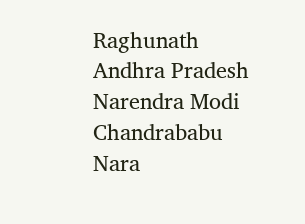Raghunath
Andhra Pradesh
Narendra Modi
Chandrababu
Nara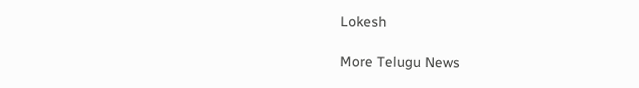Lokesh

More Telugu News